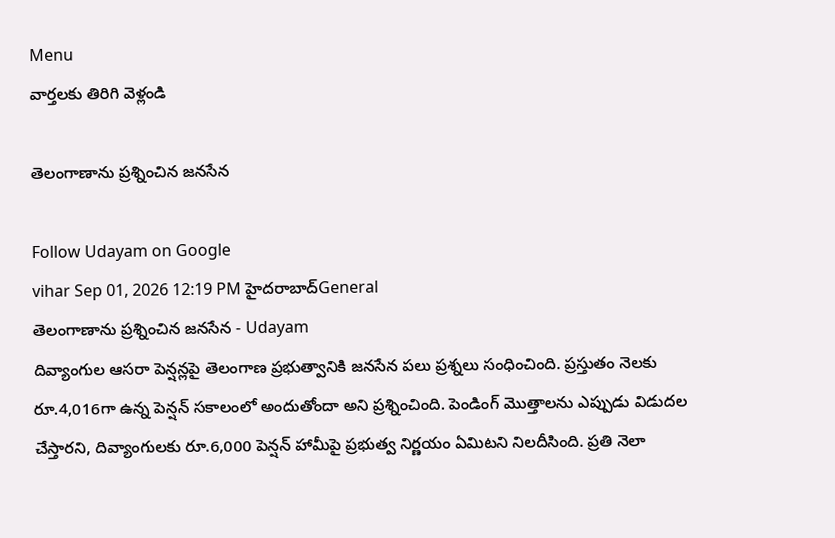Menu
వార్తలకు తిరిగి వెళ్లండి

తెలంగాణాను ప్రశ్నించిన జనసేన

Follow Udayam on Google
vihar Sep 01, 2026 12:19 PM హైదరాబాద్General
తెలంగాణాను ప్రశ్నించిన జనసేన - Udayam
దివ్యాంగుల ఆసరా పెన్షన్లపై తెలంగాణ ప్రభుత్వానికి జనసేన పలు ప్రశ్నలు సంధించింది. ప్రస్తుతం నెలకు రూ.4,016గా ఉన్న పెన్షన్‌ సకాలంలో అందుతోందా అని ప్రశ్నించింది. పెండింగ్‌ మొత్తాలను ఎప్పుడు విడుదల చేస్తారని, దివ్యాంగులకు రూ.6,000 పెన్షన్‌ హామీపై ప్రభుత్వ నిర్ణయం ఏమిటని నిలదీసింది. ప్రతి నెలా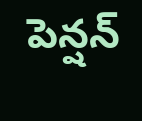పెన్షన్‌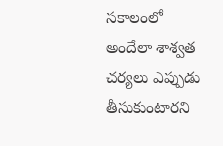సకాలంలో అందేలా శాశ్వత చర్యలు ఎప్పుడు తీసుకుంటారని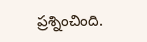ప్రశ్నించింది.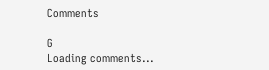Comments

G
Loading comments...